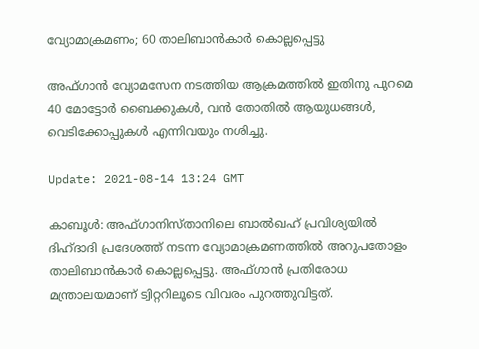വ്യോമാക്രമണം; 60 താലിബാന്‍കാര്‍ കൊല്ലപ്പെട്ടു

അഫ്ഗാന്‍ വ്യോമസേന നടത്തിയ ആക്രമത്തില്‍ ഇതിനു പുറമെ 40 മോട്ടോര്‍ ബൈക്കുകള്‍, വന്‍ തോതില്‍ ആയുധങ്ങള്‍, വെടിക്കോപ്പുകള്‍ എന്നിവയും നശിച്ചു.

Update: 2021-08-14 13:24 GMT

കാബൂള്‍: അഫ്ഗാനിസ്താനിലെ ബാല്‍ഖഹ് പ്രവിശ്യയില്‍ ദിഹ്ദാദി പ്രദേശത്ത് നടന്ന വ്യോമാക്രമണത്തില്‍ അറുപതോളം താലിബാന്‍കാര്‍ കൊല്ലപ്പെട്ടു. അഫ്ഗാന്‍ പ്രതിരോധ മന്ത്രാലയമാണ് ട്വിറ്ററിലൂടെ വിവരം പുറത്തുവിട്ടത്.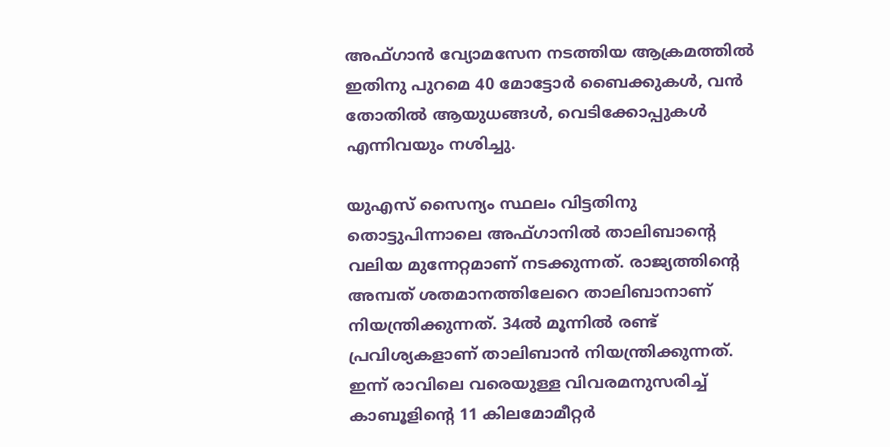അഫ്ഗാന്‍ വ്യോമസേന നടത്തിയ ആക്രമത്തില്‍ ഇതിനു പുറമെ 40 മോട്ടോര്‍ ബൈക്കുകള്‍, വന്‍ തോതില്‍ ആയുധങ്ങള്‍, വെടിക്കോപ്പുകള്‍ എന്നിവയും നശിച്ചു.

യുഎസ് സൈന്യം സ്ഥലം വിട്ടതിനു തൊട്ടുപിന്നാലെ അഫ്ഗാനില്‍ താലിബാന്റെ വലിയ മുന്നേറ്റമാണ് നടക്കുന്നത്. രാജ്യത്തിന്റെ അമ്പത് ശതമാനത്തിലേറെ താലിബാനാണ് നിയന്ത്രിക്കുന്നത്. 34ല്‍ മൂന്നില്‍ രണ്ട് പ്രവിശ്യകളാണ് താലിബാന്‍ നിയന്ത്രിക്കുന്നത്. ഇന്ന് രാവിലെ വരെയുള്ള വിവരമനുസരിച്ച് കാബൂളിന്റെ 11 കിലമോമീറ്റര്‍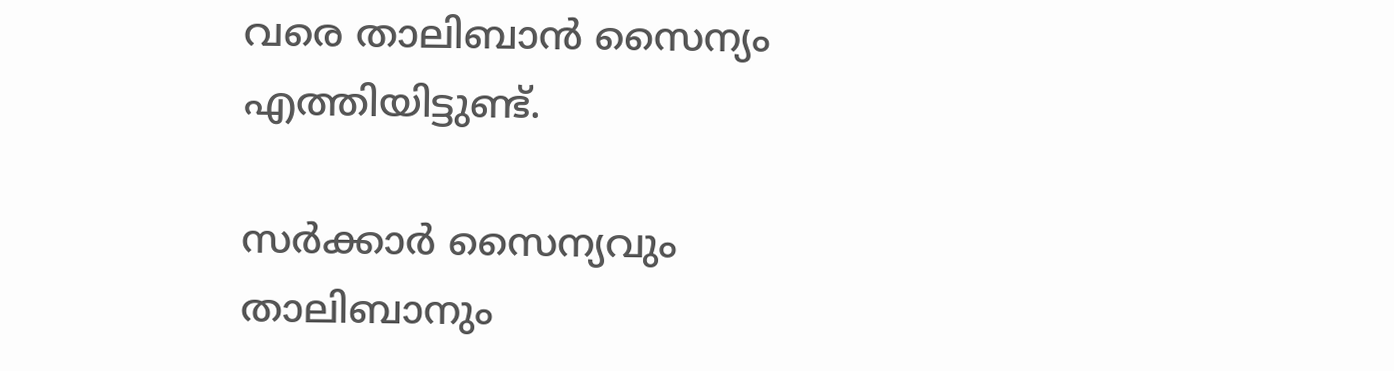വരെ താലിബാന്‍ സൈന്യം എത്തിയിട്ടുണ്ട്.

സര്‍ക്കാര്‍ സൈന്യവും താലിബാനും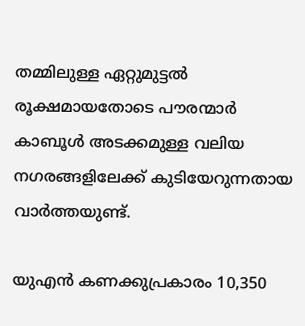തമ്മിലുള്ള ഏറ്റുമുട്ടല്‍ രൂക്ഷമായതോടെ പൗരന്മാര്‍ കാബൂള്‍ അടക്കമുള്ള വലിയ നഗരങ്ങളിലേക്ക് കുടിയേറുന്നതായ വാര്‍ത്തയുണ്ട്.

യുഎന്‍ കണക്കുപ്രകാരം 10,350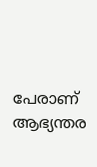പേരാണ് ആഭ്യന്തര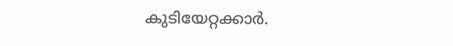കുടിയേറ്റക്കാര്‍.